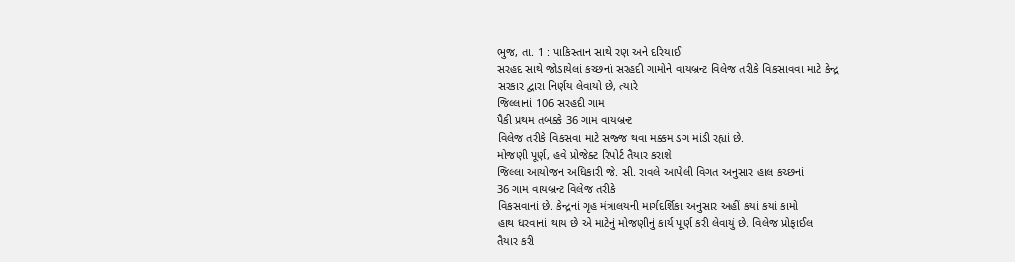ભુજ, તા. 1 : પાકિસ્તાન સાથે રણ અને દરિયાઈ
સરહદ સાથે જોડાયેલાં કચ્છનાં સરહદી ગામોને વાયબ્રન્ટ વિલેજ તરીકે વિકસાવવા માટે કેન્દ્ર
સરકાર દ્વારા નિર્ણય લેવાયો છે, ત્યારે
જિલ્લાનાં 106 સરહદી ગામ
પૈકી પ્રથમ તબક્કે 36 ગામ વાયબ્રન્ટ
વિલેજ તરીકે વિકસવા માટે સજ્જ થવા મક્કમ ડગ માંડી રહ્યાં છે.
મોજણી પૂર્ણ, હવે પ્રોજેક્ટ રિપોર્ટ તૈયાર કરાશે
જિલ્લા આયોજન અધિકારી જે. સી. રાવલે આપેલી વિગત અનુસાર હાલ કચ્છનાં
36 ગામ વાયબ્રન્ટ વિલેજ તરીકે
વિકસવાનાં છે. કેન્દ્રનાં ગૃહ મંત્રાલયની માર્ગદર્શિકા અનુસાર અહીં કયાં કયાં કામો
હાથ ધરવાનાં થાય છે એ માટેનું મોજણીનું કાર્ય પૂર્ણ કરી લેવાયું છે. વિલેજ પ્રોફાઈલ
તૈયાર કરી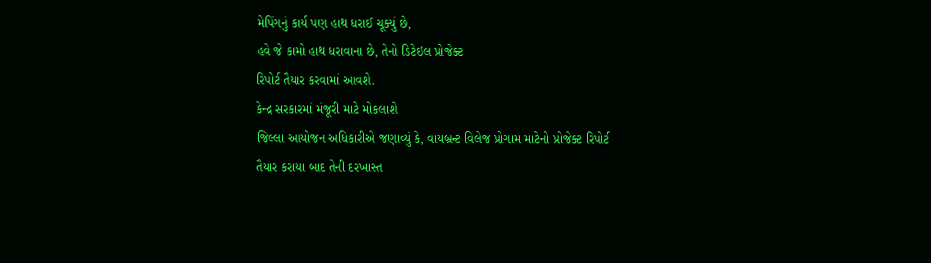મેપિંગનું કાર્ય પણ હાથ ધરાઈ ચૂક્યું છે,
હવે જે કામો હાથ ધરાવાના છે, તેનો ડિટેઇલ પ્રોજેક્ટ
રિપોર્ટ તૈયાર કરવામાં આવશે.
કેન્દ્ર સરકારમાં મંજૂરી માટે મોકલાશે
જિલ્લા આયોજન અધિકારીએ જણાવ્યું કે, વાયબ્રન્ટ વિલેજ પ્રોગામ માટેનો પ્રોજેક્ટ રિપોર્ટ
તૈયાર કરાયા બાદ તેની દરખાસ્ત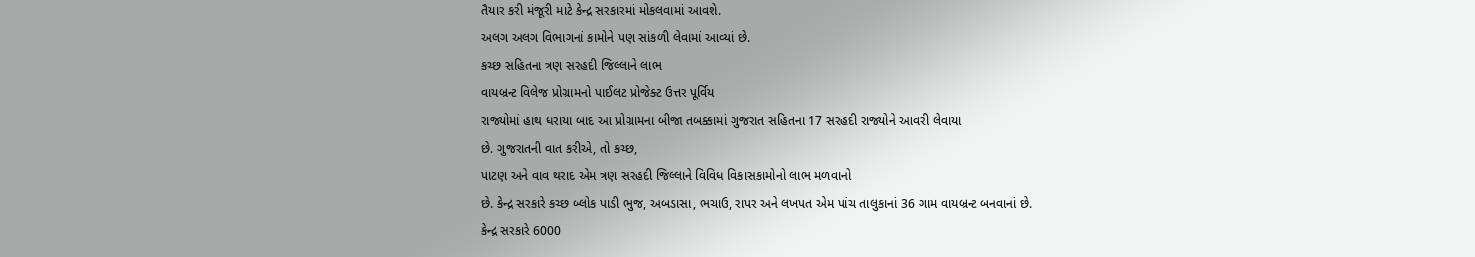તૈયાર કરી મંજૂરી માટે કેન્દ્ર સરકારમાં મોકલવામાં આવશે.
અલગ અલગ વિભાગનાં કામોને પણ સાંકળી લેવામાં આવ્યાં છે.
કચ્છ સહિતના ત્રણ સરહદી જિલ્લાને લાભ
વાયબ્રન્ટ વિલેજ પ્રોગ્રામનો પાઈલટ પ્રોજેક્ટ ઉત્તર પૂર્વિય
રાજ્યોમાં હાથ ધરાયા બાદ આ પ્રોગ્રામના બીજા તબક્કામાં ગુજરાત સહિતના 17 સરહદી રાજ્યોને આવરી લેવાયા
છે. ગુજરાતની વાત કરીએ, તો કચ્છ,
પાટણ અને વાવ થરાદ એમ ત્રણ સરહદી જિલ્લાને વિવિધ વિકાસકામોનો લાભ મળવાનો
છે. કેન્દ્ર સરકારે કચ્છ બ્લોક પાડી ભુજ, અબડાસા, ભચાઉ, રાપર અને લખપત એમ પાંચ તાલુકાનાં 36 ગામ વાયબ્રન્ટ બનવાનાં છે.
કેન્દ્ર સરકારે 6000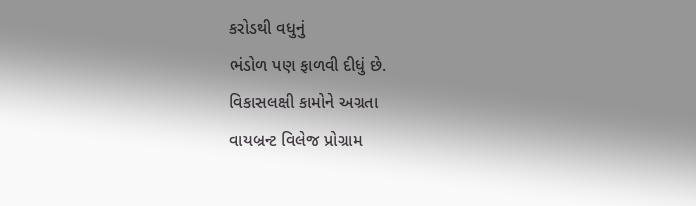કરોડથી વધુનું
ભંડોળ પણ ફાળવી દીધું છે.
વિકાસલક્ષી કામોને અગ્રતા
વાયબ્રન્ટ વિલેજ પ્રોગ્રામ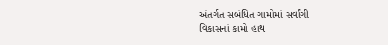અંતર્ગત સબંધિત ગામોમાં સર્વાંગી
વિકાસનાં કામો હાથ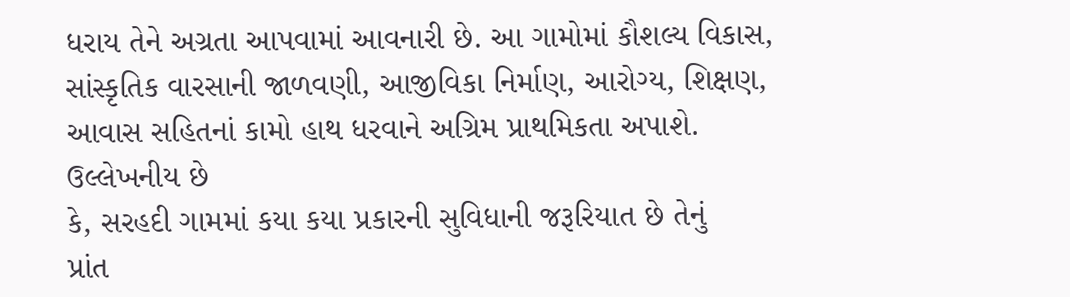ધરાય તેને અગ્રતા આપવામાં આવનારી છે. આ ગામોમાં કૌશલ્ય વિકાસ, સાંસ્કૃતિક વારસાની જાળવણી, આજીવિકા નિર્માણ, આરોગ્ય, શિક્ષણ,
આવાસ સહિતનાં કામો હાથ ધરવાને અગ્રિમ પ્રાથમિકતા અપાશે. ઉલ્લેખનીય છે
કે, સરહદી ગામમાં કયા કયા પ્રકારની સુવિધાની જરૂરિયાત છે તેનું
પ્રાંત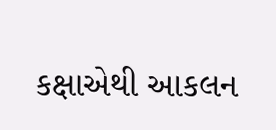કક્ષાએથી આકલન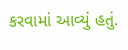કરવામાં આવ્યું હતું.